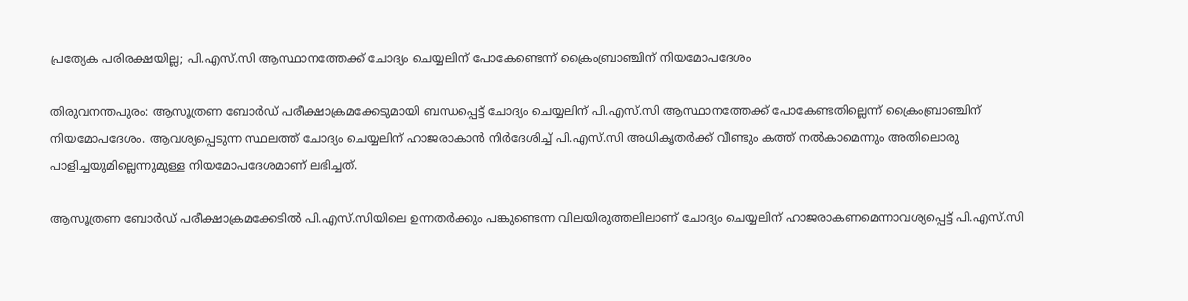പ്രത്യേക പരിരക്ഷയില്ല; പി.എസ്.സി ആസ്ഥാനത്തേക്ക് ചോദ്യം ചെയ്യലിന് പോകേണ്ടെന്ന് ക്രൈംബ്രാഞ്ചിന് നിയമോപദേശം

തിരുവനന്തപുരം: ആസൂത്രണ ബോർഡ് പരീക്ഷാക്രമക്കേടുമായി ബന്ധപ്പെട്ട് ചോദ്യം ചെയ്യലിന് പി.എസ്.സി ആസ്ഥാനത്തേക്ക് പോകേണ്ടതില്ലെന്ന് ക്രൈംബ്രാഞ്ചിന് നിയമോപദേശം. ആവശ്യപ്പെടുന്ന സ്ഥലത്ത് ചോദ്യം ചെയ്യലിന് ഹാജരാകാൻ നിർദേശിച്ച് പി.എസ്.സി അധികൃതർക്ക് വീണ്ടും കത്ത് നൽകാമെന്നും അതിലൊരു പാളിച്ചയുമില്ലെന്നുമുള്ള നിയമോപദേശമാണ് ലഭിച്ചത്.

ആസൂത്രണ ബോർഡ് പരീക്ഷാക്രമക്കേടിൽ പി.എസ്.സിയിലെ ഉന്നതർക്കും പങ്കുണ്ടെന്ന വിലയിരുത്തലിലാണ് ചോദ്യം ചെയ്യലിന് ഹാജരാകണമെന്നാവശ്യപ്പെട്ട് പി.എസ്.സി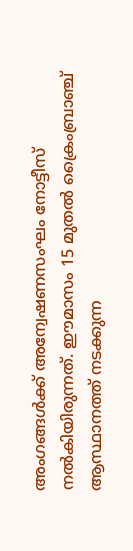അംഗങ്ങൾക്ക് അന്വേഷണസംഘം നോട്ടീസ് നൽകിയിരുന്നത്. ഈമാസം 15 മുതൽ ക്രൈംബ്രാഞ്ച് ആസ്ഥാനത്ത് നടക്കുന്ന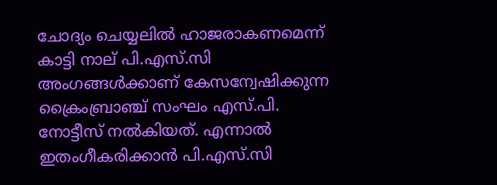ചോദ്യം ചെയ്യലിൽ ഹാജരാകണമെന്ന് കാട്ടി നാല് പി.എസ്.സി അംഗങ്ങൾക്കാണ് കേസന്വേഷിക്കുന്ന ക്രൈംബ്രാഞ്ച് സംഘം എസ്.പി. നോട്ടീസ് നൽകിയത്. എന്നാൽ ഇതംഗീകരിക്കാൻ പി.എസ്.സി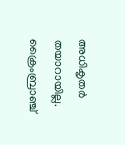അധികൃതർ തയാറായില്ല. ക്രൈംബ്രാഞ്ച്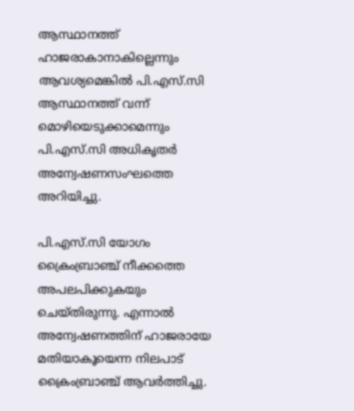ആസ്ഥാനത്ത് ഹാജരാകാനാകില്ലെന്നും ആവശ്യമെങ്കിൽ പി.എസ്.സി ആസ്ഥാനത്ത് വന്ന് മൊഴിയെടുക്കാമെന്നും പി.എസ്.സി അധികൃതർ അന്വേഷണസംഘത്തെ അറിയിച്ചു.

പി.എസ്.സി യോഗം ക്രൈംബ്രാഞ്ച് നീക്കത്തെ അപലപിക്കുകയും ചെയ്തിരുന്നു. എന്നാൽ അന്വേഷണത്തിന് ഹാജരായേ മതിയാകൂയെന്ന നിലപാട് ക്രൈംബ്രാഞ്ച് ആവർത്തിച്ചു.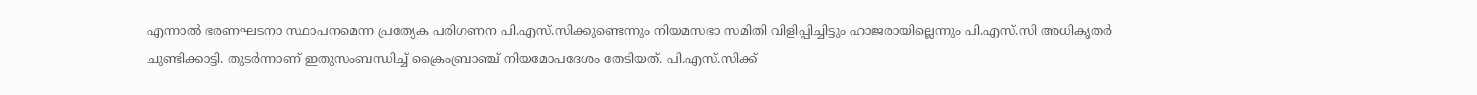എന്നാൽ ഭരണഘടനാ സ്ഥാപനമെന്ന പ്രത്യേക പരിഗണന പി.എസ്.സിക്കുണ്ടെന്നും നിയമസഭാ സമിതി വിളിപ്പിച്ചിട്ടും ഹാജരായില്ലെന്നും പി.എസ്.സി അധികൃതർ ചുണ്ടിക്കാട്ടി. തുടർന്നാണ് ഇതുസംബന്ധിച്ച് ക്രൈംബ്രാഞ്ച് നിയമോപദേശം തേടിയത്. പി.എസ്.സിക്ക്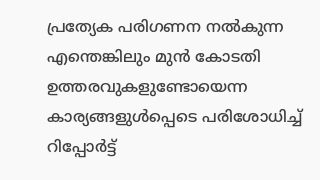പ്രത്യേക പരിഗണന നൽകുന്ന എന്തെങ്കിലും മുൻ കോടതി ഉത്തരവുകളുണ്ടോയെന്ന കാര്യങ്ങളുൾപ്പെടെ പരിശോധിച്ച് റിപ്പോർട്ട്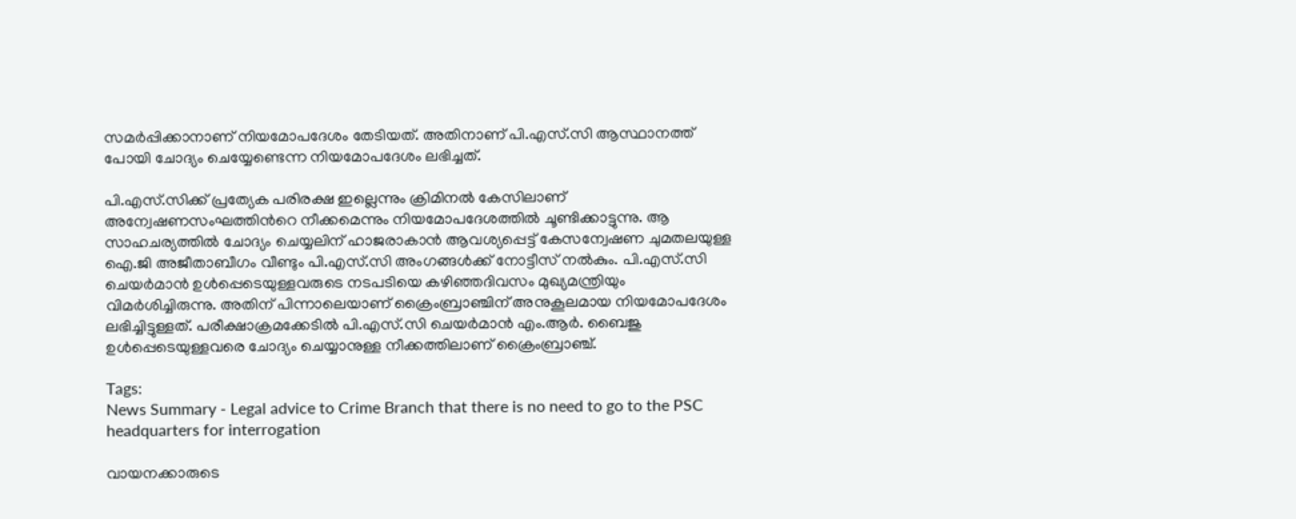സമർപ്പിക്കാനാണ് നിയമോപദേശം തേടിയത്. അതിനാണ് പി.എസ്.സി ആസ്ഥാനത്ത് പോയി ചോദ്യം ചെയ്യേണ്ടെന്ന നിയമോപദേശം ലഭിച്ചത്.

പി.എസ്.സിക്ക് പ്രത്യേക പരിരക്ഷ ഇല്ലെന്നും ക്രിമിനൽ കേസിലാണ് അന്വേഷണസംഘത്തിന്‍റെ നീക്കമെന്നും നിയമോപദേശത്തിൽ ചൂണ്ടിക്കാട്ടുന്നു. ആ സാഹചര്യത്തിൽ ചോദ്യം ചെയ്യലിന് ഹാജരാകാൻ ആവശ്യപ്പെട്ട് കേസന്വേഷണ ചുമതലയുള്ള ഐ.ജി അജീതാബീഗം വീണ്ടും പി.എസ്.സി അംഗങ്ങൾക്ക് നോട്ടീസ് നൽകും. പി.എസ്.സി ചെയർമാൻ ഉൾപ്പെടെയുള്ളവരുടെ നടപടിയെ കഴിഞ്ഞദിവസം മുഖ്യമന്ത്രിയും വിമർശിച്ചിരുന്നു. അതിന് പിന്നാലെയാണ് ക്രൈംബ്രാഞ്ചിന് അനുകൂലമായ നിയമോപദേശം ലഭിച്ചിട്ടുള്ളത്. പരീക്ഷാക്രമക്കേടിൽ പി.എസ്.സി ചെയർമാൻ എം.ആർ. ബൈജു ഉൾപ്പെടെയുള്ളവരെ ചോദ്യം ചെയ്യാനുള്ള നീക്കത്തിലാണ് ക്രൈംബ്രാഞ്ച്.

Tags:
News Summary - Legal advice to Crime Branch that there is no need to go to the PSC headquarters for interrogation

വായനക്കാരുടെ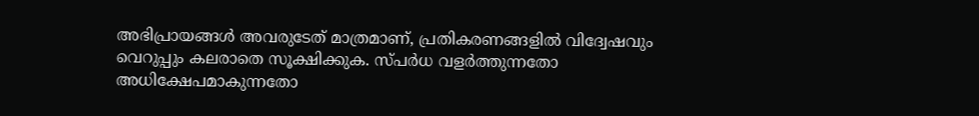അഭിപ്രായങ്ങള്‍ അവരുടേത് മാത്രമാണ്, പ്രതികരണങ്ങളിൽ വിദ്വേഷവും വെറുപ്പും കലരാതെ സൂക്ഷിക്കുക. സ്പർധ വളർത്തുന്നതോ അധിക്ഷേപമാകുന്നതോ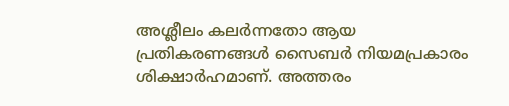അശ്ലീലം കലർന്നതോ ആയ പ്രതികരണങ്ങൾ സൈബർ നിയമപ്രകാരം ശിക്ഷാർഹമാണ്. അത്തരം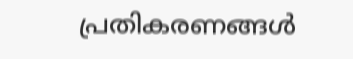പ്രതികരണങ്ങൾ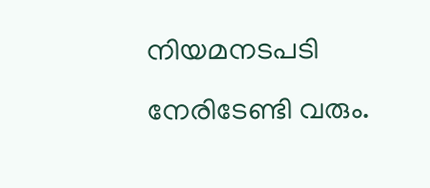നിയമനടപടി നേരിടേണ്ടി വരും.